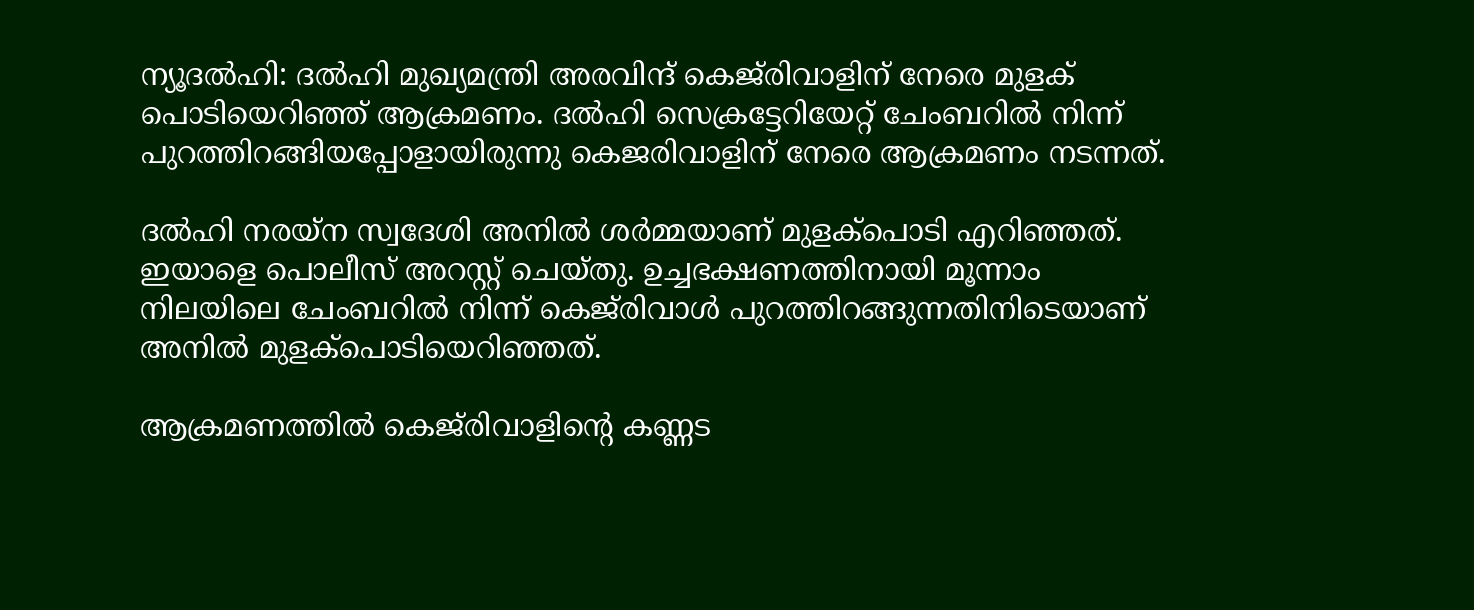ന്യൂദല്‍ഹി: ദല്‍ഹി മുഖ്യമന്ത്രി അരവിന്ദ് കെജ്‌രിവാളിന് നേരെ മുളക് പൊടിയെറിഞ്ഞ് ആക്രമണം. ദല്‍ഹി സെക്രട്ടേറിയേറ്റ് ചേംബറില്‍ നിന്ന് പുറത്തിറങ്ങിയപ്പോളായിരുന്നു കെജരിവാളിന് നേരെ ആക്രമണം നടന്നത്.

ദല്‍ഹി നരയ്‌ന സ്വദേശി അനില്‍ ശര്‍മ്മയാണ് മുളക്‌പൊടി എറിഞ്ഞത്. ഇയാളെ പൊലീസ് അറസ്റ്റ് ചെയ്തു. ഉച്ചഭക്ഷണത്തിനായി മൂന്നാം നിലയിലെ ചേംബറില്‍ നിന്ന് കെജ്‌രിവാള്‍ പുറത്തിറങ്ങുന്നതിനിടെയാണ് അനില്‍ മുളക്‌പൊടിയെറിഞ്ഞത്.

ആക്രമണത്തില്‍ കെജ്‌രിവാളിന്റെ കണ്ണട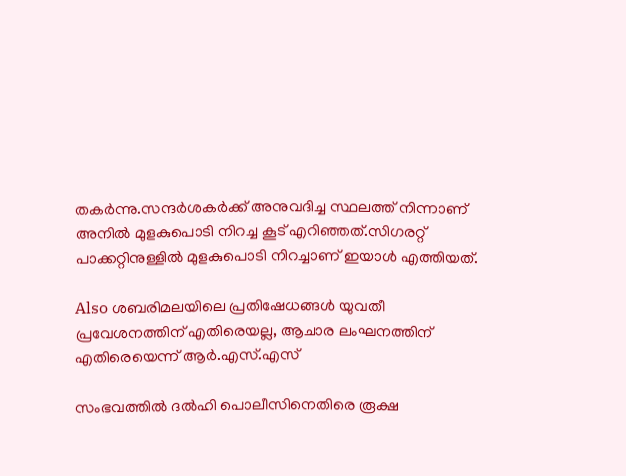തകര്‍ന്നു.സന്ദര്‍ശകര്‍ക്ക് അനുവദിച്ച സ്ഥലത്ത് നിന്നാണ് അനില്‍ മുളകുപൊടി നിറച്ച കൂട് എറിഞ്ഞത്.സിഗരറ്റ് പാക്കറ്റിനുള്ളില്‍ മുളകുപൊടി നിറച്ചാണ് ഇയാള്‍ എത്തിയത്.

Also ശബരിമലയിലെ പ്രതിഷേധങ്ങള്‍ യുവതീ പ്രവേശനത്തിന് എതിരെയല്ല, ആചാര ലംഘനത്തിന് എതിരെയെന്ന് ആര്‍.എസ്.എസ്

സംഭവത്തില്‍ ദല്‍ഹി പൊലീസിനെതിരെ രൂക്ഷ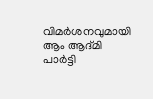വിമര്‍ശനവുമായി ആം ആദ്മി പാര്‍ട്ടി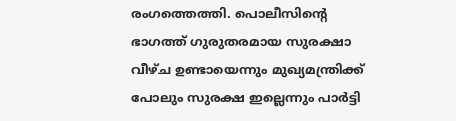രംഗത്തെത്തി. പൊലീസിന്റെ ഭാഗത്ത് ഗുരുതരമായ സുരക്ഷാ വീഴ്ച ഉണ്ടായെന്നും മുഖ്യമന്ത്രിക്ക് പോലും സുരക്ഷ ഇല്ലെന്നും പാര്‍ട്ടി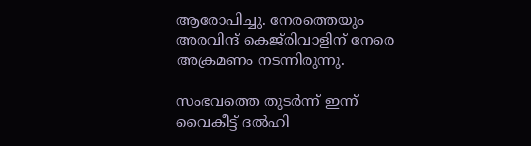ആരോപിച്ചു. നേരത്തെയും അരവിന്ദ് കെജ്‌രിവാളിന് നേരെ അക്രമണം നടന്നിരുന്നു.

സംഭവത്തെ തുടര്‍ന്ന് ഇന്ന് വൈകീട്ട് ദല്‍ഹി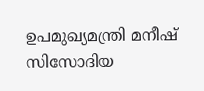ഉപമുഖ്യമന്ത്രി മനീഷ് സിസോദിയ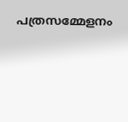പത്രസമ്മേളനം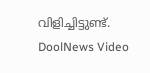വിളിച്ചിട്ടുണ്ട്.
DoolNews Video